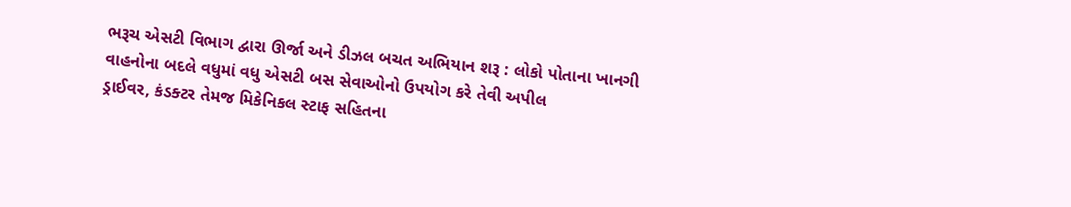ભરૂચ એસટી વિભાગ દ્વારા ઊર્જા અને ડીઝલ બચત અભિયાન શરૂ : લોકો પોતાના ખાનગી વાહનોના બદલે વધુમાં વધુ એસટી બસ સેવાઓનો ઉપયોગ કરે તેવી અપીલ
ડ્રાઈવર, કંડક્ટર તેમજ મિકેનિકલ સ્ટાફ સહિતના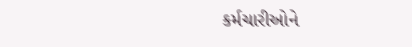કર્મચારીઓને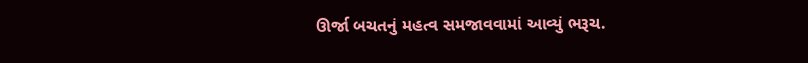ઊર્જા બચતનું મહત્વ સમજાવવામાં આવ્યું ભરૂચ.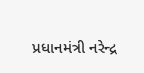પ્રધાનમંત્રી નરેન્દ્ર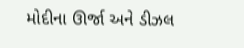મોદીના ઊર્જા અને ડીઝલ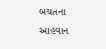બચતના આહવાન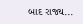બાદ રાજ્ય...